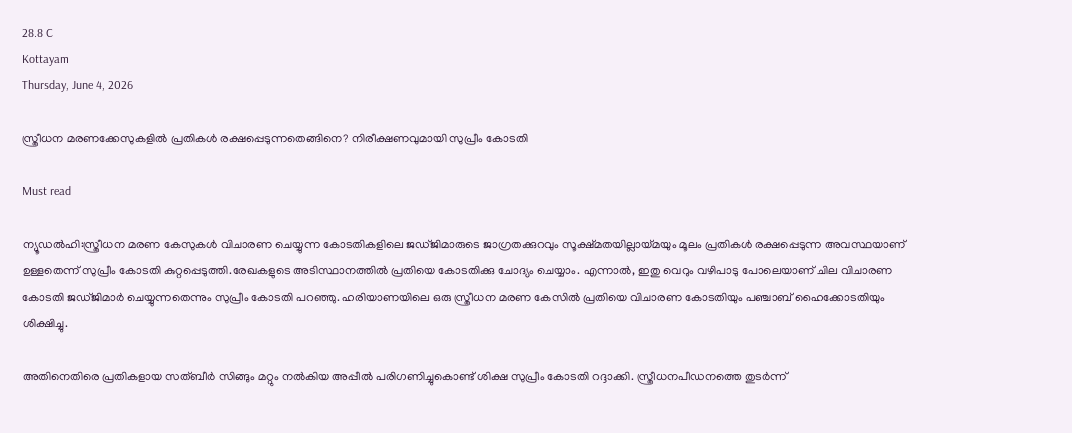28.8 C
Kottayam
Thursday, June 4, 2026

സ്ത്രീധന മരണക്കേസുകളിൽ പ്രതികൾ രക്ഷപ്പെടുന്നതെങ്ങിനെ? നിരീക്ഷണവുമായി സുപ്രീം കോടതി

Must read

ന്യൂഡൽഹി:സ്ത്രീധന മരണ കേസുകൾ വിചാരണ ചെയ്യുന്ന കോടതികളിലെ ജഡ്ജിമാരുടെ ജാഗ്രതക്കുറവും സൂക്ഷ്മതയില്ലായ്മയും മൂലം പ്രതികൾ രക്ഷപ്പെടുന്ന അവസ്ഥയാണ് ഉള്ളതെന്ന് സുപ്രീം കോടതി കുറ്റപ്പെടുത്തി.രേഖകളുടെ അടിസ്ഥാനത്തിൽ പ്രതിയെ കോടതിക്കു ചോദ്യം ചെയ്യാം. എന്നാൽ, ഇതു വെറും വഴിപാടു പോലെയാണ് ചില വിചാരണ കോടതി ജഡ്ജിമാർ ചെയ്യുന്നതെന്നും സുപ്രീം കോടതി പറഞ്ഞു. ഹരിയാണയിലെ ഒരു സ്ത്രീധന മരണ കേസിൽ പ്രതിയെ വിചാരണ കോടതിയും പഞ്ചാബ് ഹൈക്കോടതിയും ശിക്ഷിച്ചു.

അതിനെതിരെ പ്രതികളായ സത്ബീർ സിങ്ങും മറ്റും നൽകിയ അപ്പീൽ പരിഗണിച്ചുകൊണ്ട് ശിക്ഷ സുപ്രീം കോടതി റദ്ദാക്കി. സ്ത്രീധനപീഡനത്തെ തുടർന്ന്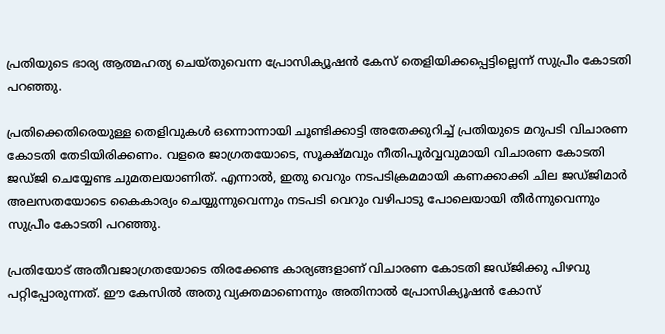പ്രതിയുടെ ഭാര്യ ആത്മഹത്യ ചെയ്തുവെന്ന പ്രോസിക്യൂഷൻ കേസ് തെളിയിക്കപ്പെട്ടില്ലെന്ന് സുപ്രീം കോടതി പറഞ്ഞു.

പ്രതിക്കെതിരെയുള്ള തെളിവുകൾ ഒന്നൊന്നായി ചൂണ്ടിക്കാട്ടി അതേക്കുറിച്ച് പ്രതിയുടെ മറുപടി വിചാരണ കോടതി തേടിയിരിക്കണം. വളരെ ജാഗ്രതയോടെ, സൂക്ഷ്മവും നീതിപൂർവ്വവുമായി വിചാരണ കോടതി ജഡ്ജി ചെയ്യേണ്ട ചുമതലയാണിത്. എന്നാൽ, ഇതു വെറും നടപടിക്രമമായി കണക്കാക്കി ചില ജഡ്ജിമാർ അലസതയോടെ കൈകാര്യം ചെയ്യുന്നുവെന്നും നടപടി വെറും വഴിപാടു പോലെയായി തീർന്നുവെന്നും സുപ്രീം കോടതി പറഞ്ഞു.

പ്രതിയോട് അതീവജാഗ്രതയോടെ തിരക്കേണ്ട കാര്യങ്ങളാണ് വിചാരണ കോടതി ജഡ്ജിക്കു പിഴവു പറ്റിപ്പോരുന്നത്. ഈ കേസിൽ അതു വ്യക്തമാണെന്നും അതിനാൽ പ്രോസിക്യൂഷൻ കോസ്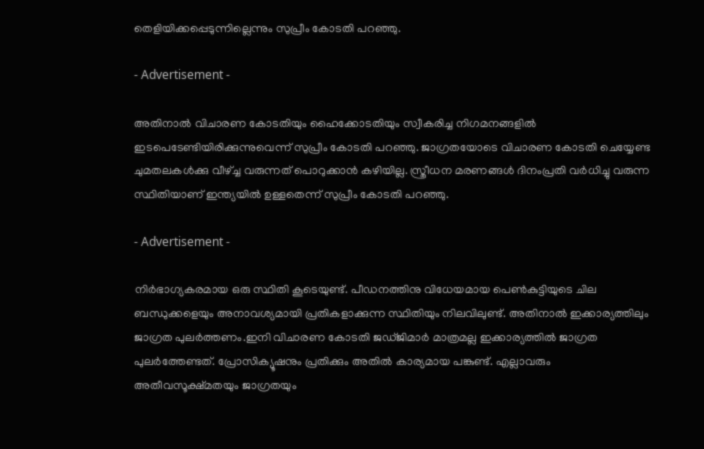തെളിയിക്കപ്പെടുന്നില്ലെന്നും സുപ്രീം കോടതി പറഞ്ഞു.

- Advertisement -

അതിനാൽ വിചാരണ കോടതിയും ഹൈക്കോടതിയും സ്വീകരിച്ച നിഗമനങ്ങളിൽ ഇടപെടേണ്ടിയിരിക്കുന്നുവെന്ന് സുപ്രീം കോടതി പറഞ്ഞു. ജാഗ്രതയോടെ വിചാരണ കോടതി ചെയ്യേണ്ട ചുമതലകൾക്കു വീഴ്ച്ച വരുന്നത് പൊറുക്കാൻ കഴിയില്ല. സ്ത്രീധന മരണങ്ങൾ ദിനംപ്രതി വർധിച്ചു വരുന്ന സ്ഥിതിയാണ് ഇന്ത്യയിൽ ഉള്ളതെന്ന് സുപ്രീം കോടതി പറഞ്ഞു.

- Advertisement -

നിർഭാഗ്യകരമായ ഒരു സ്ഥിതി കൂടെയുണ്ട്. പീഡനത്തിനു വിധേയമായ പെൺകുട്ടിയുടെ ചില ബന്ധുക്കളെയും അനാവശ്യമായി പ്രതികളാക്കുന്ന സ്ഥിതിയും നിലവിലുണ്ട്. അതിനാൽ ഇക്കാര്യത്തിലും ജാഗ്രത പുലർത്തണം.ഇനി വിചാരണ കോടതി ജഡ്ജിമാർ മാത്രമല്ല ഇക്കാര്യത്തിൽ ജാഗ്രത പുലർത്തേണ്ടത്. പ്രോസിക്യൂഷനും പ്രതിക്കും അതിൽ കാര്യമായ പങ്കുണ്ട്. എല്ലാവരും അതീവസൂക്ഷ്മതയും ജാഗ്രതയും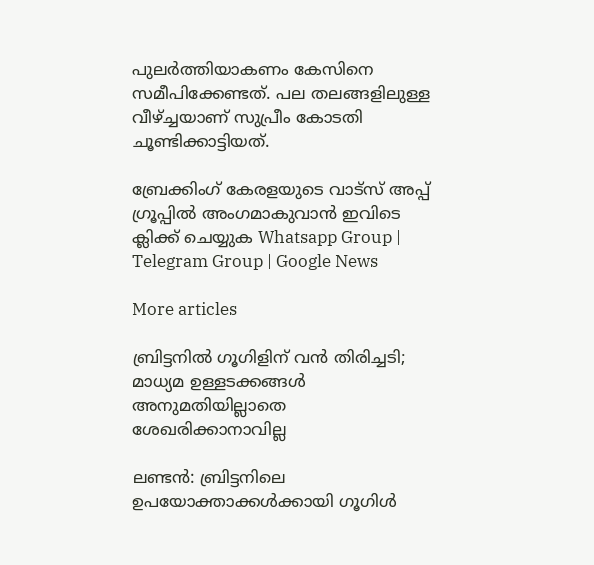പുലർത്തിയാകണം കേസിനെ സമീപിക്കേണ്ടത്. പല തലങ്ങളിലുള്ള വീഴ്ച്ചയാണ് സുപ്രീം കോടതി ചൂണ്ടിക്കാട്ടിയത്.

ബ്രേക്കിംഗ് കേരളയുടെ വാട്സ് അപ്പ് ഗ്രൂപ്പിൽ അംഗമാകുവാൻ ഇവിടെ ക്ലിക്ക് ചെയ്യുക Whatsapp Group | Telegram Group | Google News

More articles

ബ്രിട്ടനിൽ ഗൂഗിളിന് വൻ തിരിച്ചടി; മാധ്യമ ഉള്ളടക്കങ്ങൾ അനുമതിയില്ലാതെ ശേഖരിക്കാനാവില്ല

ലണ്ടൻ: ബ്രിട്ടനിലെ ഉപയോക്താക്കൾക്കായി ഗൂഗിൾ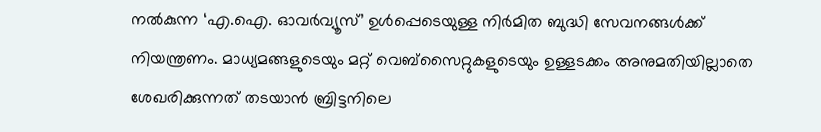നൽകുന്ന ‘എ.ഐ. ഓവർവ്യൂസ്’ ഉൾപ്പെടെയുള്ള നിർമിത ബുദ്ധി സേവനങ്ങൾക്ക് നിയന്ത്രണം. മാധ്യമങ്ങളുടെയും മറ്റ് വെബ്‌സൈറ്റുകളുടെയും ഉള്ളടക്കം അനുമതിയില്ലാതെ ശേഖരിക്കുന്നത് തടയാൻ ബ്രിട്ടനിലെ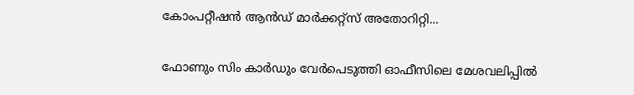കോംപറ്റീഷൻ ആൻഡ് മാർക്കറ്റ്സ് അതോറിറ്റി...

ഫോണും സിം കാർഡും വേർപെടുത്തി ഓഫീസിലെ മേശവലിപ്പിൽ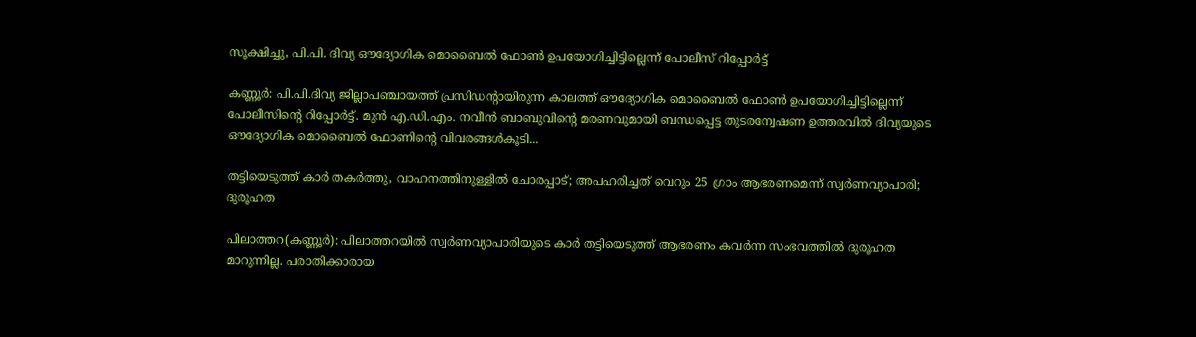സൂക്ഷിച്ചു, പി.പി. ദിവ്യ ഔദ്യോഗിക മൊബൈൽ ഫോൺ ഉപയോഗിച്ചിട്ടില്ലെന്ന് പോലീസ് റിപ്പോർട്ട്

കണ്ണൂർ: പി.പി.ദിവ്യ ജില്ലാപഞ്ചായത്ത് പ്രസിഡന്റായിരുന്ന കാലത്ത് ഔദ്യോഗിക മൊബൈൽ ഫോൺ ഉപയോഗിച്ചിട്ടില്ലെന്ന് പോലീസിന്റെ റിപ്പോർട്ട്. മുൻ എ.ഡി.എം. നവീൻ ബാബുവിന്റെ മരണവുമായി ബന്ധപ്പെട്ട തുടരന്വേഷണ ഉത്തരവിൽ ദിവ്യയുടെ ഔദ്യോഗിക മൊബൈൽ ഫോണിന്റെ വിവരങ്ങൾകൂടി...

തട്ടിയെടുത്ത് കാർ തകർത്തു, വാഹനത്തിനുള്ളിൽ ചോരപ്പാട്; അപഹരിച്ചത് വെറും 25 ഗ്രാം ആഭരണമെന്ന് സ്വർണവ്യാപാരി; ദുരൂഹത

പിലാത്തറ(കണ്ണൂർ): പിലാത്തറയിൽ സ്വർണവ്യാപാരിയുടെ കാർ തട്ടിയെടുത്ത് ആഭരണം കവർന്ന സംഭവത്തിൽ ദുരൂഹത മാറുന്നില്ല. പരാതിക്കാരായ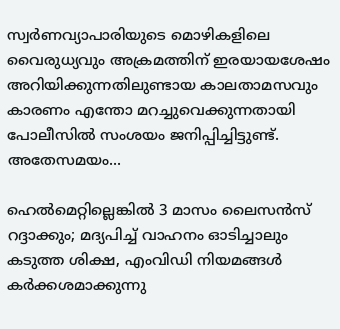സ്വർണവ്യാപാരിയുടെ മൊഴികളിലെ വൈരുധ്യവും അക്രമത്തിന് ഇരയായശേഷം അറിയിക്കുന്നതിലുണ്ടായ കാലതാമസവും കാരണം എന്തോ മറച്ചുവെക്കുന്നതായി പോലീസിൽ സംശയം ജനിപ്പിച്ചിട്ടുണ്ട്. അതേസമയം...

ഹെൽമെറ്റില്ലെങ്കിൽ 3 മാസം ലൈസൻസ് റദ്ദാക്കും; മദ്യപിച്ച് വാഹനം ഓടിച്ചാലും കടുത്ത ശിക്ഷ, എംവിഡി നിയമങ്ങൾ കർക്കശമാക്കുന്നു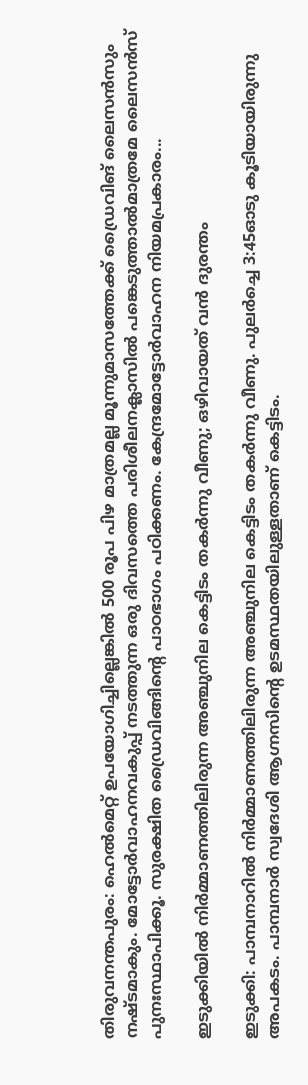തിരുവനന്തപുരം: ഹെൽമെറ്റ് ഉപയോഗിച്ചില്ലെങ്കിൽ 500 രൂപ പിഴ മാത്രമല്ല മൂന്നുമാസത്തേക്ക്‌ ഡ്രൈവിങ് ലൈസൻസും നഷ്ടമാകും. മോട്ടോർവാഹനവകുപ്പ് നടത്തുന്ന ഒരു ദിവസത്തെ പരിശീലനക്ലാസിൽ പങ്കെടുത്താൽമാത്രമേ ലൈസൻസ് പുനഃസ്ഥാപിക്കൂ. സുരക്ഷിത ഡ്രൈവിങ്ങിന്റെ പാഠഭാഗം പഠിക്കണം. കേന്ദ്രമോട്ടോർവാഹന നിയമപ്രകാരം...

ഇടുക്കിയിൽ നിർമ്മാണത്തിലിരുന്ന അഞ്ചുനില കെട്ടിടം തകർന്നു വീണു; ഒഴിവായത് വൻ ദുരന്തം

ഇടുക്കി: പാമ്പനാറിൽ നിർമ്മാണത്തിലിരുന്ന അഞ്ചുനില കെട്ടിടം തകർന്നു വീണു. പുലർച്ചെ 3:45ഓടു കൂടിയായിരുന്നു അപകടം. പാമ്പനാർ സ്വദേശി ആഗ്നസിന്റെ ഉടമസ്ഥതയിലുള്ളതാണ് കെട്ടിടം.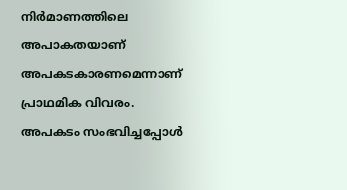നിർമാണത്തിലെ അപാകതയാണ് അപകടകാരണമെന്നാണ് പ്രാഥമിക വിവരം. അപകടം സംഭവിച്ചപ്പോൾ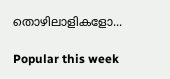തൊഴിലാളികളോ...

Popular this week